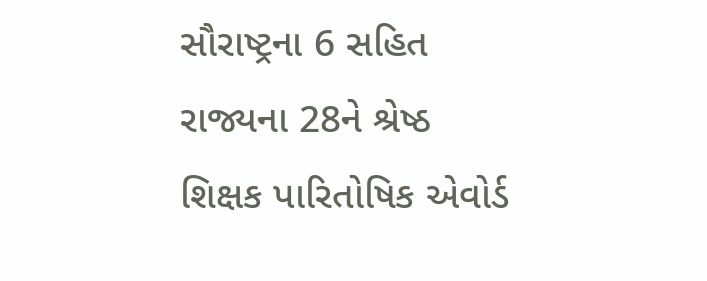સૌરાષ્ટ્રના 6 સહિત રાજ્યના 28ને શ્રેષ્ઠ શિક્ષક પારિતોષિક એવોર્ડ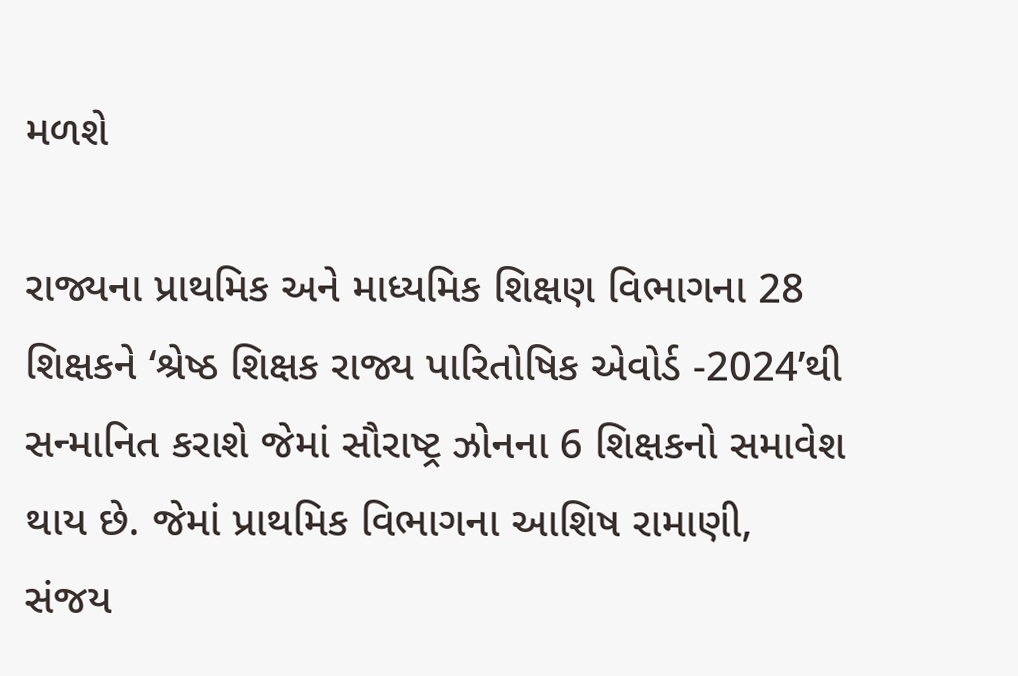મળશે

રાજ્યના પ્રાથમિક અને માધ્યમિક શિક્ષણ વિભાગના 28 શિક્ષકને ‘શ્રેષ્ઠ શિક્ષક રાજ્ય પારિતોષિક એવોર્ડ -2024’થી સન્માનિત કરાશે જેમાં સૌરાષ્ટ્ર ઝોનના 6 શિક્ષકનો સમાવેશ થાય છે. જેમાં પ્રાથમિક વિભાગના આશિષ રામાણી, સંજય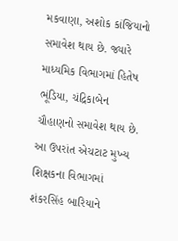મકવાણા, અશોક કાંજિયાનો સમાવેશ થાય છે. જ્યારે માધ્યમિક વિભાગમાં હિતેષ ભૂંડિયા, ચંદ્રિકાબેન ચૌહાણનો સમાવેશ થાય છે. આ ઉપરાંત એચટાટ મુખ્ય શિક્ષકના વિભાગમાં શંકરસિંહ બારિયાને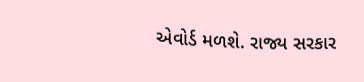એવોર્ડ મળશે. રાજ્ય સરકાર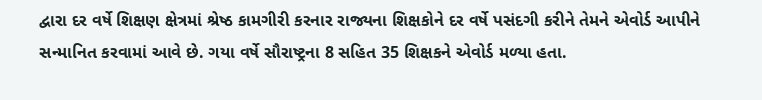દ્વારા દર વર્ષે શિક્ષણ ક્ષેત્રમાં શ્રેષ્ઠ કામગીરી કરનાર રાજ્યના શિક્ષકોને દર વર્ષે પસંદગી કરીને તેમને એવોર્ડ આપીને સન્માનિત કરવામાં આવે છે. ગયા વર્ષે સૌરાષ્ટ્રના 8 સહિત 35 શિક્ષકને એવોર્ડ મળ્યા હતા.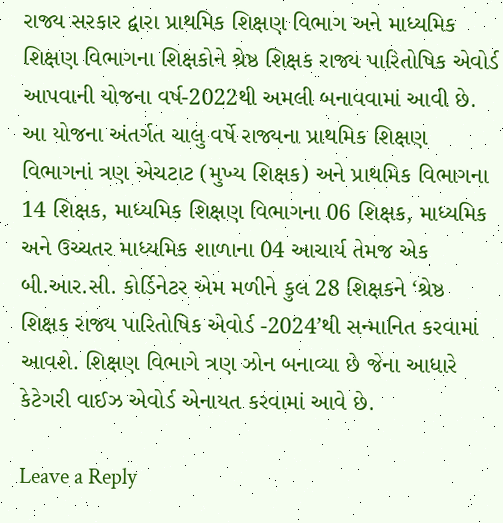રાજ્ય સરકાર દ્વારા પ્રાથમિક શિક્ષણ વિભાગ અને માધ્યમિક શિક્ષણ વિભાગના શિક્ષકોને શ્રેષ્ઠ શિક્ષક રાજ્ય પારિતોષિક એવોર્ડ આપવાની યોજના વર્ષ-2022થી અમલી બનાવવામાં આવી છે. આ યોજના અંતર્ગત ચાલુ વર્ષે રાજ્યના પ્રાથમિક શિક્ષણ વિભાગનાં ત્રણ એચટાટ (મુખ્ય શિક્ષક) અને પ્રાથમિક વિભાગના 14 શિક્ષક, માધ્યમિક શિક્ષણ વિભાગના 06 શિક્ષક, માધ્યમિક અને ઉચ્ચતર માધ્યમિક શાળાના 04 આચાર્ય તેમજ એક બી.આર.સી. કોર્ડિનેટર એમ મળીને કુલ 28 શિક્ષકને ‘શ્રેષ્ઠ શિક્ષક રાજ્ય પારિતોષિક એવોર્ડ -2024’થી સન્માનિત કરવામાં આવશે. શિક્ષણ વિભાગે ત્રણ ઝોન બનાવ્યા છે જેના આધારે કેટેગરી વાઈઝ એવોર્ડ એનાયત કરવામાં આવે છે.

Leave a Reply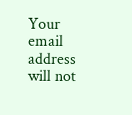Your email address will not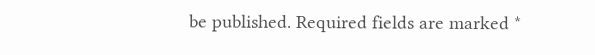be published. Required fields are marked *